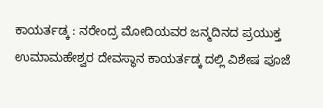ಕಾಯರ್ತಡ್ಕ : ನರೇಂದ್ರ ಮೋದಿಯವರ ಜನ್ಮದಿನದ ಪ್ರಯುಕ್ತ ಉಮಾಮಹೇಶ್ವರ ದೇವಸ್ಥಾನ ಕಾಯರ್ತಡ್ಕ ದಲ್ಲಿ ವಿಶೇಷ ಪೂಜೆ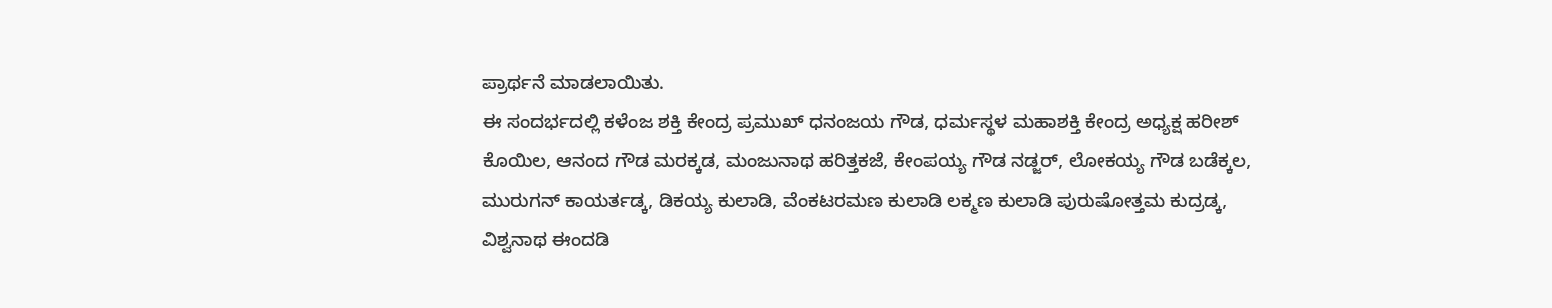ಪ್ರಾರ್ಥನೆ ಮಾಡಲಾಯಿತು.
ಈ ಸಂದರ್ಭದಲ್ಲಿ ಕಳೆಂಜ ಶಕ್ತಿ ಕೇಂದ್ರ ಪ್ರಮುಖ್ ಧನಂಜಯ ಗೌಡ, ಧರ್ಮಸ್ಥಳ ಮಹಾಶಕ್ತಿ ಕೇಂದ್ರ ಅಧ್ಯಕ್ಷ ಹರೀಶ್ ಕೊಯಿಲ, ಆನಂದ ಗೌಡ ಮರಕ್ಕಡ, ಮಂಜುನಾಥ ಹರಿತ್ತಕಜೆ, ಕೇಂಪಯ್ಯ ಗೌಡ ನಡ್ಜರ್, ಲೋಕಯ್ಯ ಗೌಡ ಬಡೆಕ್ಕಲ, ಮುರುಗನ್ ಕಾಯರ್ತಡ್ಕ, ಡಿಕಯ್ಯ ಕುಲಾಡಿ, ವೆಂಕಟರಮಣ ಕುಲಾಡಿ ಲಕ್ಮಣ ಕುಲಾಡಿ ಪುರುಷೋತ್ತಮ ಕುದ್ರಡ್ಕ, ವಿಶ್ವನಾಥ ಈಂದಡಿ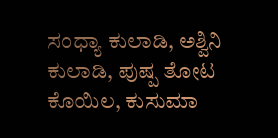ಸಂಧ್ಯಾ ಕುಲಾಡಿ, ಅಶ್ವಿನಿ ಕುಲಾಡಿ, ಪುಷ್ಪ ತೋಟ ಕೊಯಿಲ, ಕುಸುಮಾ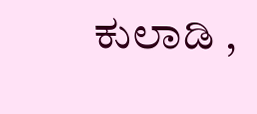ಕುಲಾಡಿ ,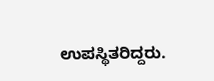ಉಪಸ್ಥಿತರಿದ್ದರು.